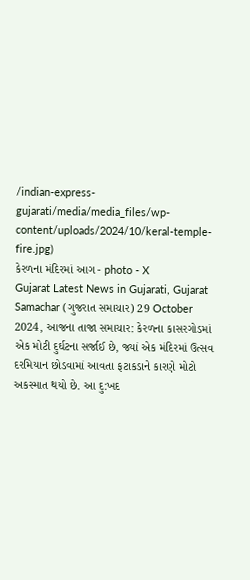/indian-express-gujarati/media/media_files/wp-content/uploads/2024/10/keral-temple-fire.jpg)
કેરળના મંદિરમાં આગ - photo - X
Gujarat Latest News in Gujarati, Gujarat Samachar (ગુજરાત સમાચાર) 29 October 2024, આજના તાજા સમાચાર: કેરળના કાસરગોડમાં એક મોટી દુર્ઘટના સર્જાઈ છે, જ્યાં એક મંદિરમાં ઉત્સવ દરમિયાન છોડવામાં આવતા ફટાકડાને કારણે મોટો અકસ્માત થયો છે. આ દુ:ખદ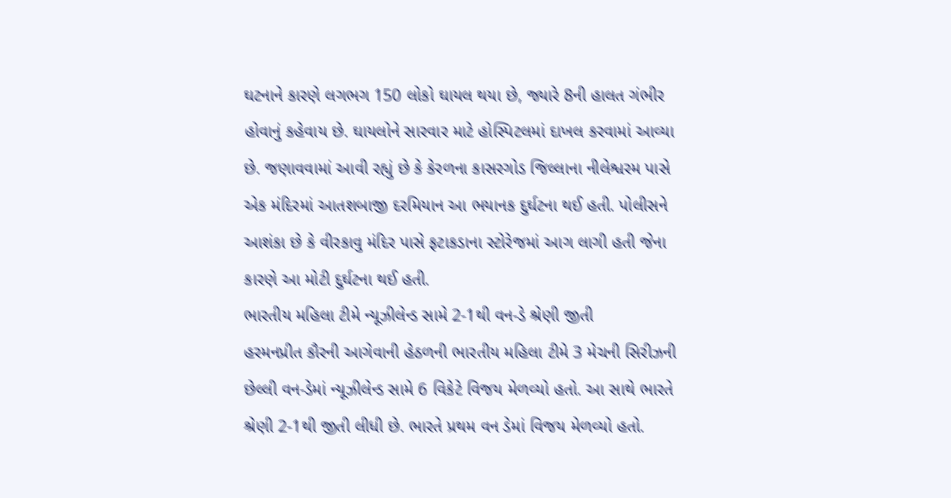ઘટનાને કારણે લગભગ 150 લોકો ઘાયલ થયા છે, જ્યારે 8ની હાલત ગંભીર હોવાનું કહેવાય છે. ઘાયલોને સારવાર માટે હોસ્પિટલમાં દાખલ કરવામાં આવ્યા છે. જણાવવામાં આવી રહ્યું છે કે કેરળના કાસરગોડ જિલ્લાના નીલેશ્વરમ પાસે એક મંદિરમાં આતશબાજી દરમિયાન આ ભયાનક દુર્ઘટના થઈ હતી. પોલીસને આશંકા છે કે વીરકાવુ મંદિર પાસે ફટાકડાના સ્ટોરેજમાં આગ લાગી હતી જેના કારણે આ મોટી દુર્ઘટના થઈ હતી.
ભારતીય મહિલા ટીમે ન્યૂઝીલેન્ડ સામે 2-1થી વન-ડે શ્રેણી જીતી
હરમનપ્રીત કૌરની આગેવાની હેઠળની ભારતીય મહિલા ટીમે 3 મેચની સિરીઝની છેલ્લી વન-ડેમાં ન્યૂઝીલેન્ડ સામે 6 વિકેટે વિજય મેળવ્યો હતો. આ સાથે ભારતે શ્રેણી 2-1થી જીતી લીધી છે. ભારતે પ્રથમ વન ડેમાં વિજય મેળવ્યો હતો.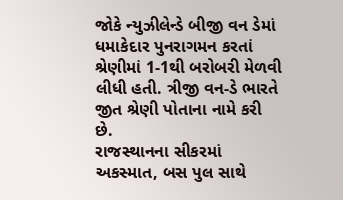જોકે ન્યુઝીલેન્ડે બીજી વન ડેમાં ધમાકેદાર પુનરાગમન કરતાં શ્રેણીમાં 1-1થી બરોબરી મેળવી લીધી હતી. ત્રીજી વન-ડે ભારતે જીત શ્રેણી પોતાના નામે કરી છે.
રાજસ્થાનના સીકરમાં અકસ્માત, બસ પુલ સાથે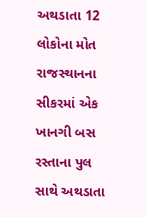અથડાતા 12 લોકોના મોત
રાજસ્થાનના સીકરમાં એક ખાનગી બસ રસ્તાના પુલ સાથે અથડાતા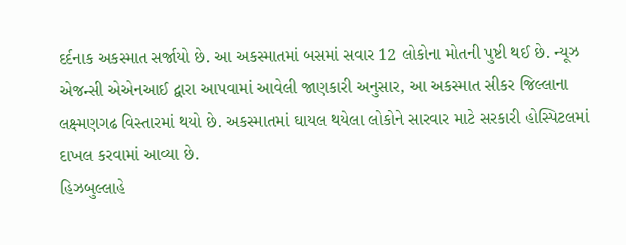દર્દનાક અકસ્માત સર્જાયો છે. આ અકસ્માતમાં બસમાં સવાર 12 લોકોના મોતની પુષ્ટી થઈ છે. ન્યૂઝ એજન્સી એએનઆઈ દ્વારા આપવામાં આવેલી જાણકારી અનુસાર, આ અકસ્માત સીકર જિલ્લાના લક્ષ્મણગઢ વિસ્તારમાં થયો છે. અકસ્માતમાં ઘાયલ થયેલા લોકોને સારવાર માટે સરકારી હોસ્પિટલમાં દાખલ કરવામાં આવ્યા છે.
હિઝબુલ્લાહે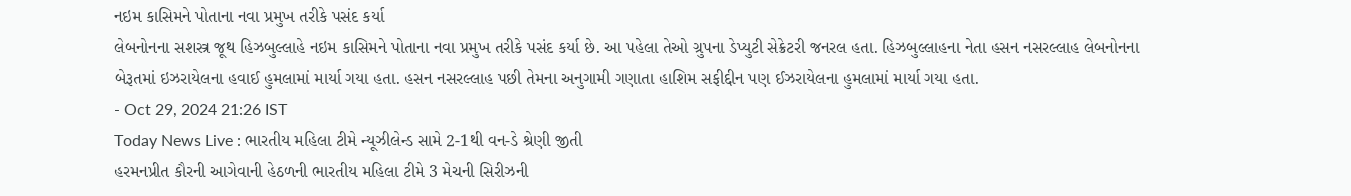નઇમ કાસિમને પોતાના નવા પ્રમુખ તરીકે પસંદ કર્યા
લેબનોનના સશસ્ત્ર જૂથ હિઝબુલ્લાહે નઇમ કાસિમને પોતાના નવા પ્રમુખ તરીકે પસંદ કર્યા છે. આ પહેલા તેઓ ગ્રુપના ડેપ્યુટી સેક્રેટરી જનરલ હતા. હિઝબુલ્લાહના નેતા હસન નસરલ્લાહ લેબનોનના બેરૂતમાં ઇઝરાયેલના હવાઈ હુમલામાં માર્યા ગયા હતા. હસન નસરલ્લાહ પછી તેમના અનુગામી ગણાતા હાશિમ સફીદ્દીન પણ ઈઝરાયેલના હુમલામાં માર્યા ગયા હતા.
- Oct 29, 2024 21:26 IST
Today News Live : ભારતીય મહિલા ટીમે ન્યૂઝીલેન્ડ સામે 2-1થી વન-ડે શ્રેણી જીતી
હરમનપ્રીત કૌરની આગેવાની હેઠળની ભારતીય મહિલા ટીમે 3 મેચની સિરીઝની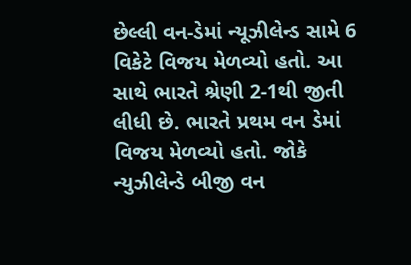છેલ્લી વન-ડેમાં ન્યૂઝીલેન્ડ સામે 6 વિકેટે વિજય મેળવ્યો હતો. આ સાથે ભારતે શ્રેણી 2-1થી જીતી લીધી છે. ભારતે પ્રથમ વન ડેમાં વિજય મેળવ્યો હતો. જોકે ન્યુઝીલેન્ડે બીજી વન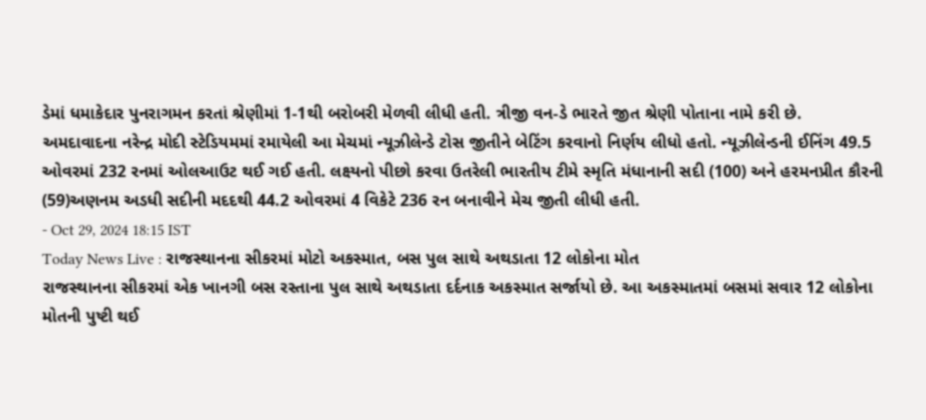ડેમાં ધમાકેદાર પુનરાગમન કરતાં શ્રેણીમાં 1-1થી બરોબરી મેળવી લીધી હતી. ત્રીજી વન-ડે ભારતે જીત શ્રેણી પોતાના નામે કરી છે.
અમદાવાદના નરેન્દ્ર મોદી સ્ટેડિયમમાં રમાયેલી આ મેચમાં ન્યૂઝીલેન્ડે ટોસ જીતીને બેટિંગ કરવાનો નિર્ણય લીધો હતો. ન્યૂઝીલેન્ડની ઈનિંગ 49.5 ઓવરમાં 232 રનમાં ઓલઆઉટ થઈ ગઈ હતી. લક્ષ્યનો પીછો કરવા ઉતરેલી ભારતીય ટીમે સ્મૃતિ મંધાનાની સદી (100) અને હરમનપ્રીત કૌરની (59)અણનમ અડધી સદીની મદદથી 44.2 ઓવરમાં 4 વિકેટે 236 રન બનાવીને મેચ જીતી લીધી હતી.
- Oct 29, 2024 18:15 IST
Today News Live : રાજસ્થાનના સીકરમાં મોટો અકસ્માત, બસ પુલ સાથે અથડાતા 12 લોકોના મોત
રાજસ્થાનના સીકરમાં એક ખાનગી બસ રસ્તાના પુલ સાથે અથડાતા દર્દનાક અકસ્માત સર્જાયો છે. આ અકસ્માતમાં બસમાં સવાર 12 લોકોના મોતની પુષ્ટી થઈ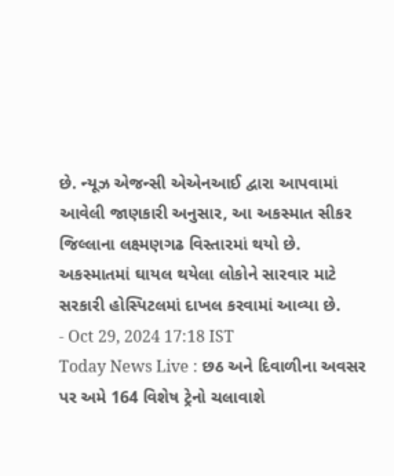છે. ન્યૂઝ એજન્સી એએનઆઈ દ્વારા આપવામાં આવેલી જાણકારી અનુસાર, આ અકસ્માત સીકર જિલ્લાના લક્ષ્મણગઢ વિસ્તારમાં થયો છે. અકસ્માતમાં ઘાયલ થયેલા લોકોને સારવાર માટે સરકારી હોસ્પિટલમાં દાખલ કરવામાં આવ્યા છે.
- Oct 29, 2024 17:18 IST
Today News Live : છઠ અને દિવાળીના અવસર પર અમે 164 વિશેષ ટ્રેનો ચલાવાશે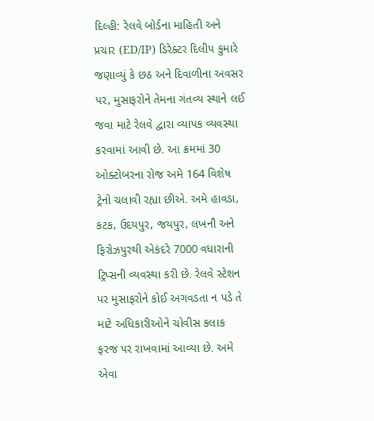દિલ્હી: રેલવે બોર્ડના માહિતી અને પ્રચાર (ED/IP) ડિરેક્ટર દિલીપ કુમારે જણાવ્યું કે છઠ અને દિવાળીના અવસર પર, મુસાફરોને તેમના ગંતવ્ય સ્થાને લઈ જવા માટે રેલવે દ્વારા વ્યાપક વ્યવસ્થા કરવામાં આવી છે. આ ક્રમમાં 30 ઓક્ટોબરના રોજ અમે 164 વિશેષ ટ્રેનો ચલાવી રહ્યા છીએ. અમે હાવડા, કટક, ઉદયપુર, જયપુર, લખનૌ અને ફિરોઝપુરથી એકંદરે 7000 વધારાની ટ્રિપ્સની વ્યવસ્થા કરી છે. રેલવે સ્ટેશન પર મુસાફરોને કોઈ અગવડતા ન પડે તે માટે અધિકારીઓને ચોવીસ કલાક ફરજ પર રાખવામાં આવ્યા છે. અમે એવા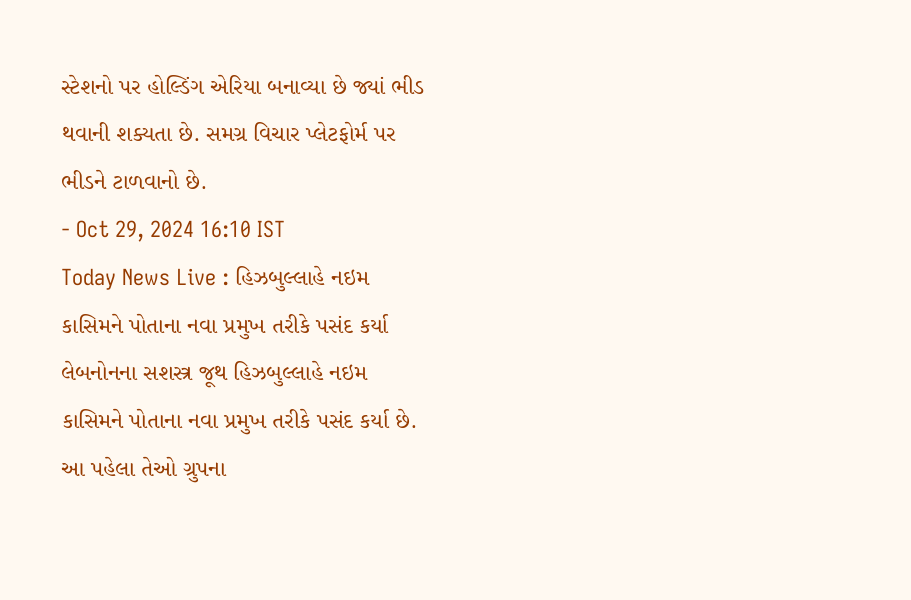સ્ટેશનો પર હોલ્ડિંગ એરિયા બનાવ્યા છે જ્યાં ભીડ થવાની શક્યતા છે. સમગ્ર વિચાર પ્લેટફોર્મ પર ભીડને ટાળવાનો છે.
- Oct 29, 2024 16:10 IST
Today News Live : હિઝબુલ્લાહે નઇમ કાસિમને પોતાના નવા પ્રમુખ તરીકે પસંદ કર્યા
લેબનોનના સશસ્ત્ર જૂથ હિઝબુલ્લાહે નઇમ કાસિમને પોતાના નવા પ્રમુખ તરીકે પસંદ કર્યા છે. આ પહેલા તેઓ ગ્રુપના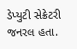ડેપ્યુટી સેક્રેટરી જનરલ હતા.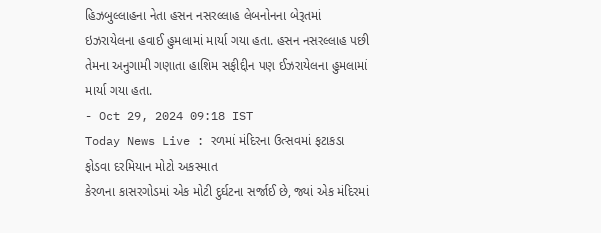હિઝબુલ્લાહના નેતા હસન નસરલ્લાહ લેબનોનના બેરૂતમાં ઇઝરાયેલના હવાઈ હુમલામાં માર્યા ગયા હતા. હસન નસરલ્લાહ પછી તેમના અનુગામી ગણાતા હાશિમ સફીદ્દીન પણ ઈઝરાયેલના હુમલામાં માર્યા ગયા હતા.
- Oct 29, 2024 09:18 IST
Today News Live : રળમાં મંદિરના ઉત્સવમાં ફટાકડા ફોડવા દરમિયાન મોટો અકસ્માત
કેરળના કાસરગોડમાં એક મોટી દુર્ઘટના સર્જાઈ છે, જ્યાં એક મંદિરમાં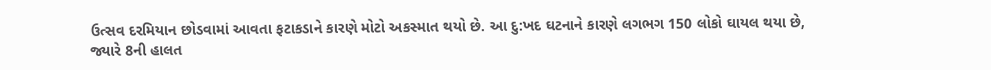ઉત્સવ દરમિયાન છોડવામાં આવતા ફટાકડાને કારણે મોટો અકસ્માત થયો છે. આ દુ:ખદ ઘટનાને કારણે લગભગ 150 લોકો ઘાયલ થયા છે, જ્યારે 8ની હાલત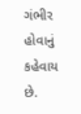ગંભીર હોવાનું કહેવાય છે.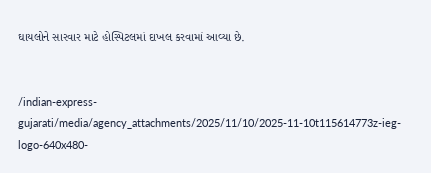ઘાયલોને સારવાર માટે હોસ્પિટલમાં દાખલ કરવામાં આવ્યા છે.


/indian-express-gujarati/media/agency_attachments/2025/11/10/2025-11-10t115614773z-ieg-logo-640x480-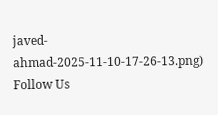javed-ahmad-2025-11-10-17-26-13.png)
Follow Us